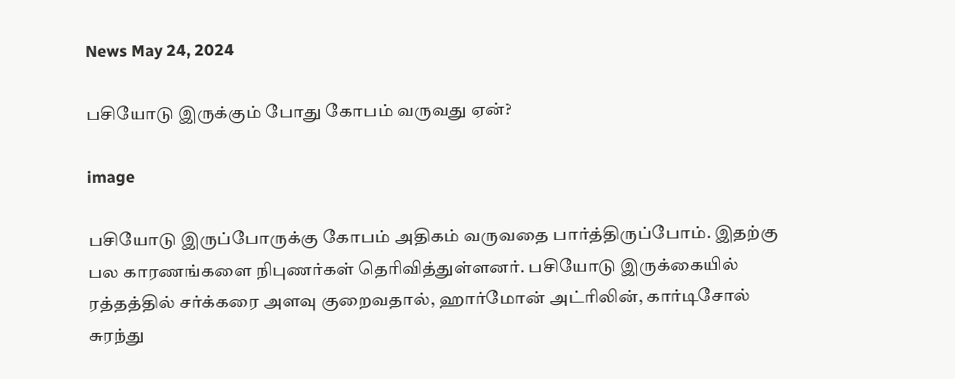News May 24, 2024

பசியோடு இருக்கும் போது கோபம் வருவது ஏன்?

image

பசியோடு இருப்போருக்கு கோபம் அதிகம் வருவதை பார்த்திருப்போம். இதற்கு பல காரணங்களை நிபுணர்கள் தெரிவித்துள்ளனர். பசியோடு இருக்கையில் ரத்தத்தில் சர்க்கரை அளவு குறைவதால், ஹார்மோன் அட்ரிலின், கார்டிசோல் சுரந்து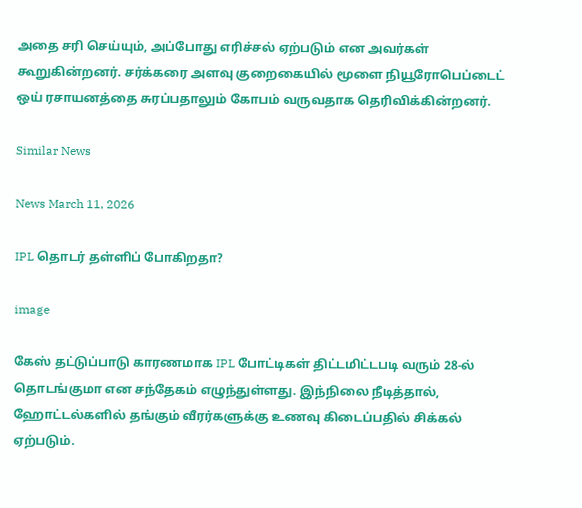அதை சரி செய்யும், அப்போது எரிச்சல் ஏற்படும் என அவர்கள் கூறுகின்றனர். சர்க்கரை அளவு குறைகையில் மூளை நியூரோபெப்டைட் ஒய் ரசாயனத்தை சுரப்பதாலும் கோபம் வருவதாக தெரிவிக்கின்றனர்.

Similar News

News March 11, 2026

IPL தொடர் தள்ளிப் போகிறதா?

image

கேஸ் தட்டுப்பாடு காரணமாக IPL போட்டிகள் திட்டமிட்டபடி வரும் 28-ல் தொடங்குமா என சந்தேகம் எழுந்துள்ளது. இந்நிலை நீடித்தால், ஹோட்டல்களில் தங்கும் வீரர்களுக்கு உணவு கிடைப்பதில் சிக்கல் ஏற்படும்.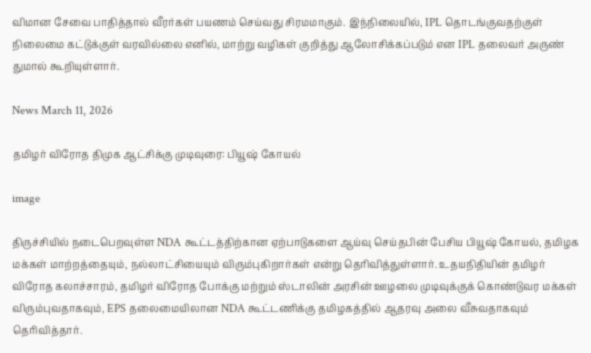விமான சேவை பாதித்தால் வீரர்கள் பயணம் செய்வது சிரமமாகும். இந்நிலையில், IPL தொடங்குவதற்குள் நிலைமை கட்டுக்குள் வரவில்லை எனில், மாற்று வழிகள் குறித்து ஆலோசிக்கப்படும் என IPL தலைவர் அருண் துமால் கூறியுள்ளார்.

News March 11, 2026

தமிழர் விரோத திமுக ஆட்சிக்கு முடிவுரை: பியூஷ் கோயல்

image

திருச்சியில் நடைபெறவுள்ள NDA கூட்டத்திற்கான ஏற்பாடுகளை ஆய்வு செய்தபின் பேசிய பியூஷ் கோயல், தமிழக மக்கள் மாற்றத்தையும், நல்லாட்சியையும் விரும்புகிறார்கள் என்று தெரிவித்துள்ளார். உதயநிதியின் தமிழர் விரோத கலாச்சாரம், தமிழர் விரோத போக்கு மற்றும் ஸ்டாலின் அரசின் ஊழலை முடிவுக்குக் கொண்டுவர மக்கள் விரும்புவதாகவும், EPS தலைமையிலான NDA கூட்டணிக்கு தமிழகத்தில் ஆதரவு அலை வீசுவதாகவும் தெரிவித்தார்.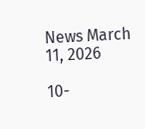News March 11, 2026

10-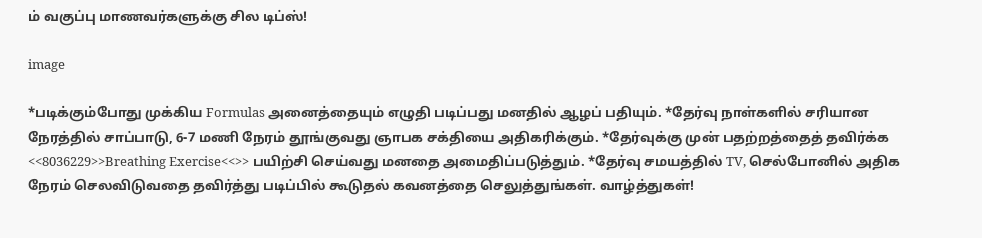ம் வகுப்பு மாணவர்களுக்கு சில டிப்ஸ்!

image

*படிக்கும்போது முக்கிய Formulas அனைத்தையும் எழுதி படிப்பது மனதில் ஆழப் பதியும். *தேர்வு நாள்களில் சரியான நேரத்தில் சாப்பாடு, 6-7 மணி நேரம் தூங்குவது ஞாபக சக்தியை அதிகரிக்கும். *தேர்வுக்கு முன் பதற்றத்தைத் தவிர்க்க <<8036229>>Breathing Exercise<<>> பயிற்சி செய்வது மனதை அமைதிப்படுத்தும். *தேர்வு சமயத்தில் TV, செல்போனில் அதிக நேரம் செலவிடுவதை தவிர்த்து படிப்பில் கூடுதல் கவனத்தை செலுத்துங்கள். வாழ்த்துகள்!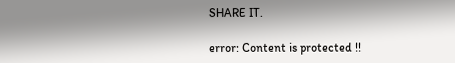SHARE IT.

error: Content is protected !!